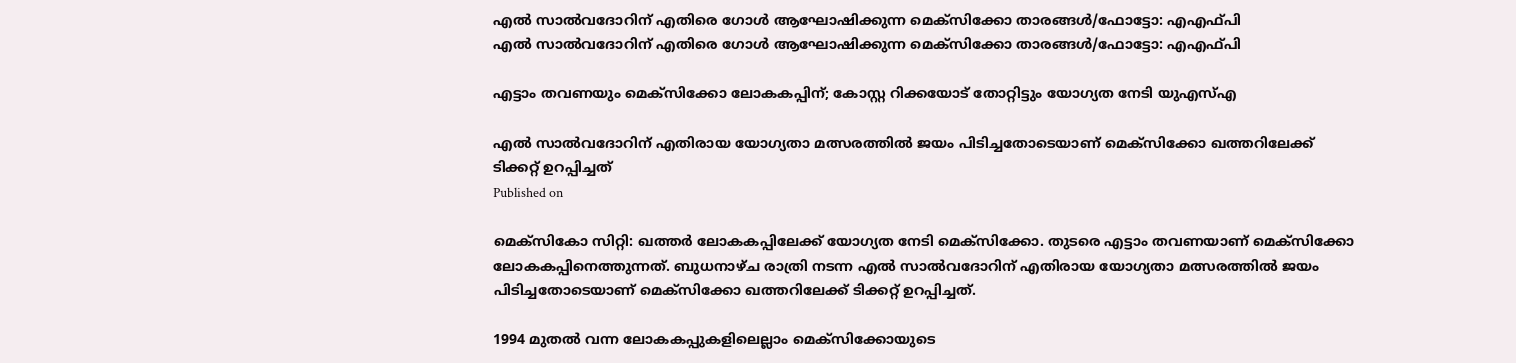എല്‍ സാല്‍വദോറിന് എതിരെ ഗോള്‍ ആഘോഷിക്കുന്ന മെക്‌സിക്കോ താരങ്ങള്‍/ഫോട്ടോ: എഎഫ്പി
എല്‍ സാല്‍വദോറിന് എതിരെ ഗോള്‍ ആഘോഷിക്കുന്ന മെക്‌സിക്കോ താരങ്ങള്‍/ഫോട്ടോ: എഎഫ്പി

എട്ടാം തവണയും മെക്‌സിക്കോ ലോകകപ്പിന്; കോസ്റ്റ റിക്കയോട് തോറ്റിട്ടും യോഗ്യത നേടി യുഎസ്എ

എല്‍ സാല്‍വദോറിന് എതിരായ യോഗ്യതാ മത്സരത്തില്‍ ജയം പിടിച്ചതോടെയാണ് മെക്‌സിക്കോ ഖത്തറിലേക്ക് ടിക്കറ്റ് ഉറപ്പിച്ചത്
Published on

മെക്‌സികോ സിറ്റി: ഖത്തര്‍ ലോകകപ്പിലേക്ക് യോഗ്യത നേടി മെക്‌സിക്കോ. തുടരെ എട്ടാം തവണയാണ് മെക്‌സിക്കോ ലോകകപ്പിനെത്തുന്നത്. ബുധനാഴ്ച രാത്രി നടന്ന എല്‍ സാല്‍വദോറിന് എതിരായ യോഗ്യതാ മത്സരത്തില്‍ ജയം പിടിച്ചതോടെയാണ് മെക്‌സിക്കോ ഖത്തറിലേക്ക് ടിക്കറ്റ് ഉറപ്പിച്ചത്.

1994 മുതല്‍ വന്ന ലോകകപ്പുകളിലെല്ലാം മെക്‌സിക്കോയുടെ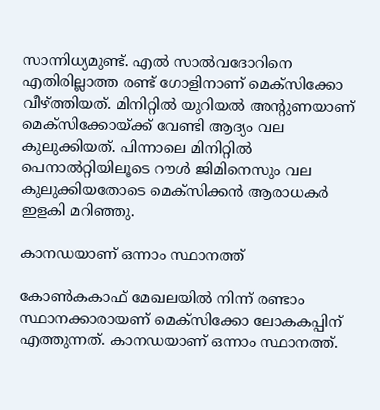സാന്നിധ്യമുണ്ട്. എല്‍ സാല്‍വദോറിനെ എതിരില്ലാത്ത രണ്ട് ഗോളിനാണ് മെക്‌സിക്കോ വീഴ്ത്തിയത്. മിനിറ്റില്‍ യുറിയല്‍ അന്റുണയാണ് മെക്‌സിക്കോയ്ക്ക് വേണ്ടി ആദ്യം വല കുലുക്കിയത്. പിന്നാലെ മിനിറ്റില്‍ പെനാല്‍റ്റിയിലൂടെ റൗള്‍ ജിമിനെസും വല കുലുക്കിയതോടെ മെക്‌സിക്കന്‍ ആരാധകര്‍ ഇളകി മറിഞ്ഞു.

കാനഡയാണ് ഒന്നാം സ്ഥാനത്ത്

കോണ്‍കകാഫ് മേഖലയില്‍ നിന്ന് രണ്ടാം സ്ഥാനക്കാരായണ് മെക്‌സിക്കോ ലോകകപ്പിന് എത്തുന്നത്. കാനഡയാണ് ഒന്നാം സ്ഥാനത്ത്.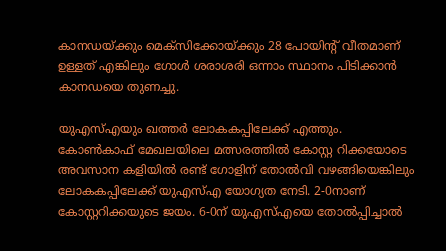കാനഡയ്ക്കും മെക്‌സിക്കോയ്ക്കും 28 പോയിന്റ് വീതമാണ് ഉള്ളത് എങ്കിലും ഗോള്‍ ശരാശരി ഒന്നാം സ്ഥാനം പിടിക്കാന്‍ കാനഡയെ തുണച്ചു.

യുഎസ്എയും ഖത്തര്‍ ലോകകപ്പിലേക്ക് എത്തും. കോണ്‍കാഫ് മേഖലയിലെ മത്സരത്തില്‍ കോസ്റ്റ റിക്കയോടെ അവസാന കളിയില്‍ രണ്ട് ഗോളിന് തോല്‍വി വഴങ്ങിയെങ്കിലും ലോകകപ്പിലേക്ക് യുഎസ്എ യോഗ്യത നേടി. 2-0നാണ് കോസ്റ്ററിക്കയുടെ ജയം. 6-0ന് യുഎസ്എയെ തോല്‍പ്പിച്ചാല്‍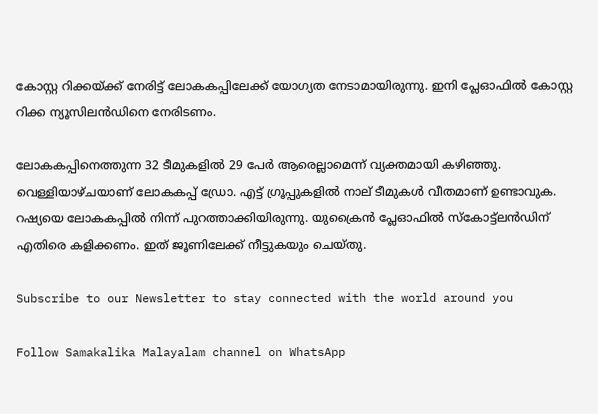കോസ്റ്റ റിക്കയ്ക്ക് നേരിട്ട് ലോകകപ്പിലേക്ക് യോഗ്യത നേടാമായിരുന്നു. ഇനി പ്ലേഓഫില്‍ കോസ്റ്റ റിക്ക ന്യൂസിലന്‍ഡിനെ നേരിടണം.

ലോകകപ്പിനെത്തുന്ന 32 ടീമുകളില്‍ 29 പേര്‍ ആരെല്ലാമെന്ന് വ്യക്തമായി കഴിഞ്ഞു. വെള്ളിയാഴ്ചയാണ് ലോകകപ്പ് ഡ്രോ. എട്ട് ഗ്രൂപ്പുകളില്‍ നാല് ടീമുകള്‍ വീതമാണ് ഉണ്ടാവുക. റഷ്യയെ ലോകകപ്പില്‍ നിന്ന് പുറത്താക്കിയിരുന്നു. യുക്രൈന്‍ പ്ലേഓഫില്‍ സ്‌കോട്ട്‌ലന്‍ഡിന് എതിരെ കളിക്കണം. ഇത് ജൂണിലേക്ക് നീട്ടുകയും ചെയ്തു.

Subscribe to our Newsletter to stay connected with the world around you

Follow Samakalika Malayalam channel on WhatsApp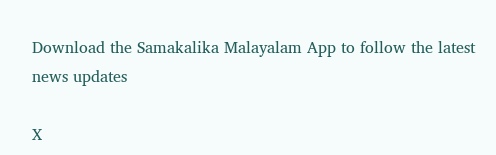Download the Samakalika Malayalam App to follow the latest news updates

X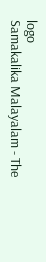logo
Samakalika Malayalam - The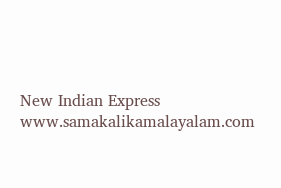New Indian Express
www.samakalikamalayalam.com